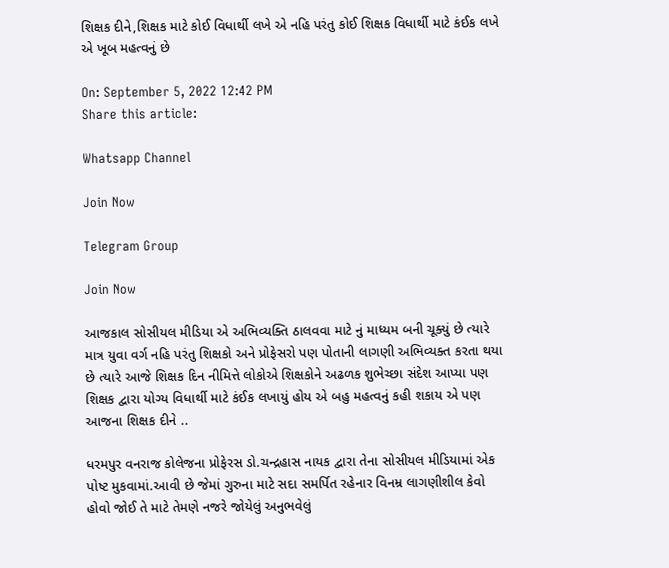શિક્ષક દીને,શિક્ષક માટે કોઈ વિધાર્થી લખે એ નહિ પરંતુ કોઈ શિક્ષક વિધાર્થી માટે કંઈક લખે એ ખૂબ મહત્વનું છે

On: September 5, 2022 12:42 PM
Share this article:

Whatsapp Channel

Join Now

Telegram Group

Join Now

આજકાલ સોસીયલ મીડિયા એ અભિવ્યક્તિ ઠાલવવા માટે નું માધ્યમ બની ચૂક્યું છે ત્યારે માત્ર યુવા વર્ગ નહિ પરંતુ શિક્ષકો અને પ્રોફેસરો પણ પોતાની લાગણી અભિવ્યક્ત કરતા થયા છે ત્યારે આજે શિક્ષક દિન નીમિત્તે લોકોએ શિક્ષકોને અઢળક શુભેચ્છા સંદેશ આપ્યા પણ શિક્ષક દ્વારા યોગ્ય વિધાર્થી માટે કંઈક લખાયું હોય એ બહુ મહત્વનું કહી શકાય એ પણ આજના શિક્ષક દીને ..

ધરમપુર વનરાજ કોલેજના પ્રોફેરસ ડો.ચન્દ્રહાસ નાયક દ્વારા તેના સોસીયલ મીડિયામાં એક પોષ્ટ મુકવામાં.આવી છે જેમાં ગુરુના માટે સદા સમર્પિત રહેનાર વિનમ્ર લાગણીશીલ કેવો હોવો જોઈ તે માટે તેમણે નજરે જોયેલું અનુભવેલું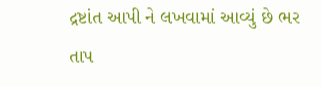દ્રષ્ટાંત આપી ને લખવામાં આવ્યું છે ભર તાપ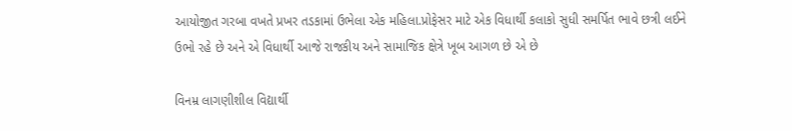આયોજીત ગરબા વખતે પ્રખર તડકામાં ઉભેલા એક મહિલા.પ્રોફેસર માટે એક વિધાર્થી કલાકો સુધી સમર્પિત ભાવે છત્રી લઈને ઉભો રહે છે અને એ વિધાર્થી આજે રાજકીય અને સામાજિક ક્ષેત્રે ખૂબ આગળ છે એ છે

વિનમ્ર લાગણીશીલ વિદ્યાર્થી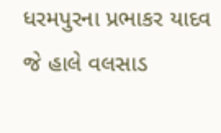ધરમપુરના પ્રભાકર યાદવ જે હાલે વલસાડ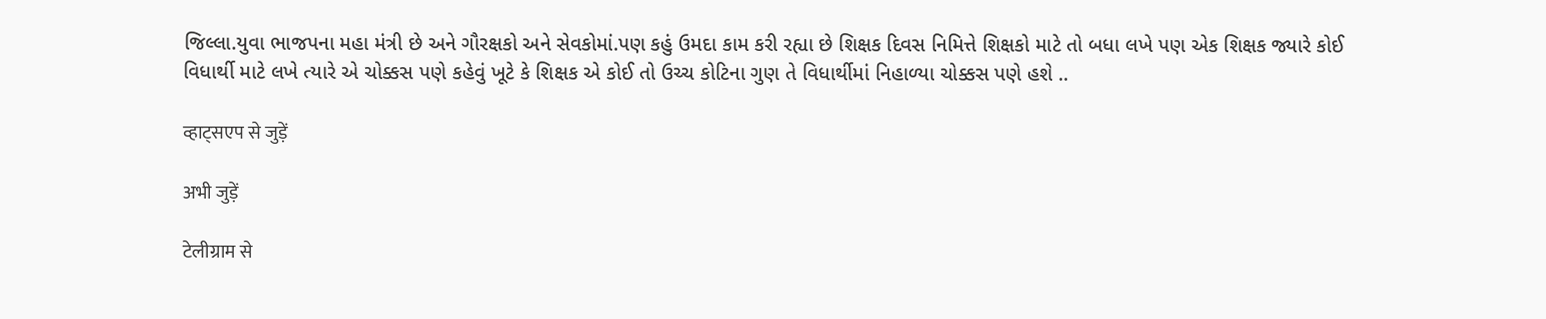જિલ્લા.યુવા ભાજપના મહા મંત્રી છે અને ગૌરક્ષકો અને સેવકોમાં.પણ કહું ઉમદા કામ કરી રહ્યા છે શિક્ષક દિવસ નિમિત્તે શિક્ષકો માટે તો બધા લખે પણ એક શિક્ષક જ્યારે કોઈ વિધાર્થી માટે લખે ત્યારે એ ચોક્કસ પણે કહેવું ખૂટે કે શિક્ષક એ કોઈ તો ઉચ્ચ કોટિના ગુણ તે વિધાર્થીમાં નિહાળ્યા ચોક્કસ પણે હશે ..

व्हाट्सएप से जुड़ें

अभी जुड़ें

टेलीग्राम से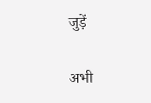जुड़ें

अभी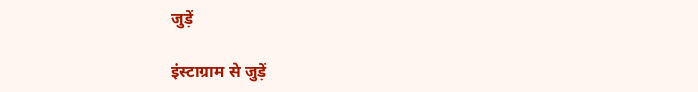जुड़ें

इंस्टाग्राम से जुड़ें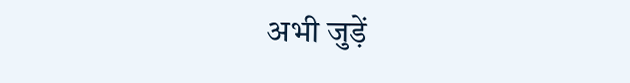अभी जुड़ें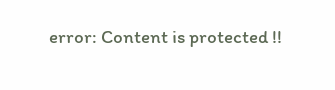error: Content is protected !!